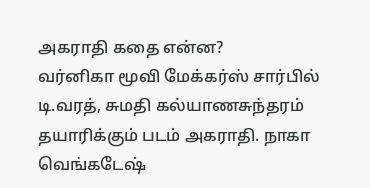அகராதி கதை என்ன?
வர்னிகா மூவி மேக்கர்ஸ் சார்பில் டி.வரத், சுமதி கல்யாணசுந்தரம் தயாரிக்கும் படம் அகராதி. நாகா வெங்கடேஷ்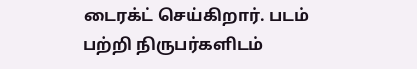டைரக்ட் செய்கிறார். படம் பற்றி நிருபர்களிடம்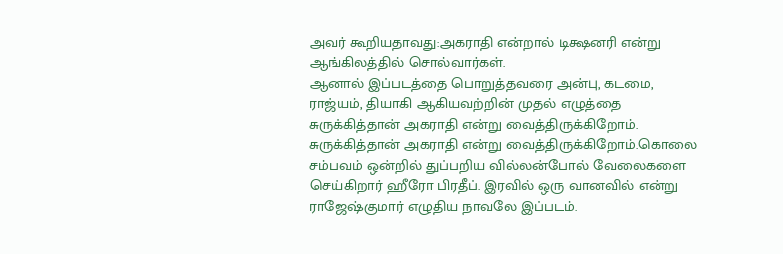அவர் கூறியதாவது:அகராதி என்றால் டிக்ஷனரி என்று ஆங்கிலத்தில் சொல்வார்கள்.
ஆனால் இப்படத்தை பொறுத்தவரை அன்பு, கடமை, ராஜ்யம், தியாகி ஆகியவற்றின் முதல் எழுத்தை
சுருக்கித்தான் அகராதி என்று வைத்திருக்கிறோம்.
சுருக்கித்தான் அகராதி என்று வைத்திருக்கிறோம்.கொலை சம்பவம் ஒன்றில் துப்பறிய வில்லன்போல் வேலைகளை செய்கிறார் ஹீரோ பிரதீப். இரவில் ஒரு வானவில் என்று ராஜேஷ்குமார் எழுதிய நாவலே இப்படம்.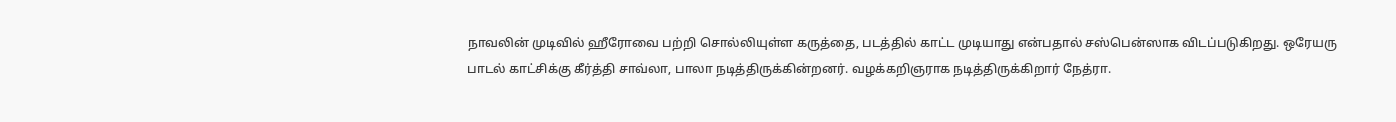நாவலின் முடிவில் ஹீரோவை பற்றி சொல்லியுள்ள கருத்தை, படத்தில் காட்ட முடியாது என்பதால் சஸ்பென்ஸாக விடப்படுகிறது. ஒரேயரு பாடல் காட்சிக்கு கீர்த்தி சாவ்லா, பாலா நடித்திருக்கின்றனர். வழக்கறிஞராக நடித்திருக்கிறார் நேத்ரா.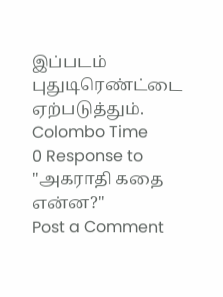இப்படம் புதுடிரெண்ட்டை ஏற்படுத்தும்.
Colombo Time
0 Response to "அகராதி கதை என்ன?"
Post a Comment